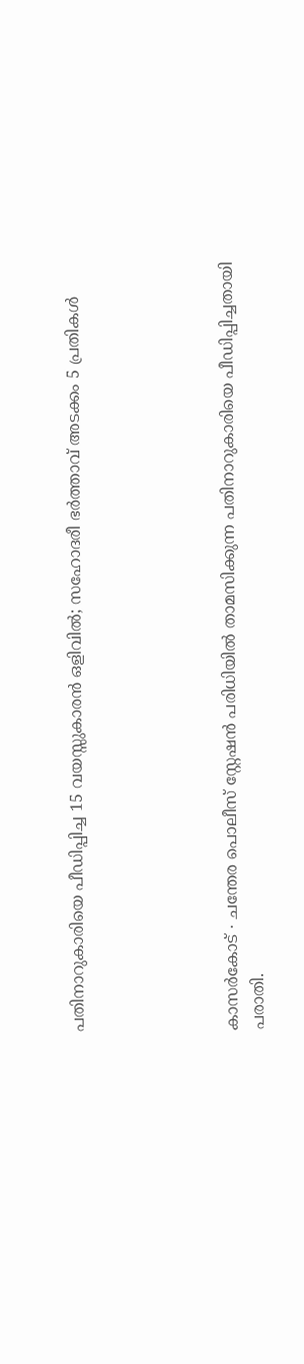പതിനാറുകാരിയെ പീഡിപ്പിച്ച 15 വയസ്സുകാരൻ ഒളിവിൽ; സഹോദരീ ഭർത്താവ് അടക്കം 5 പ്രതികൾ





കാസർകോട് ∙ ചന്തേര പൊലീസ് സ്റ്റേഷൻ പരിധിയിൽ താമസിക്കുന്ന പതിനാറുകാരിയെ പീഡിപ്പിച്ചതായി പരാതി.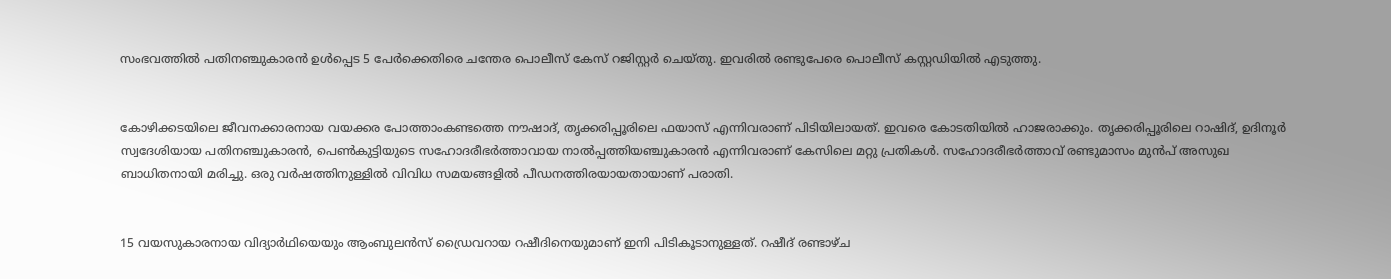സംഭവത്തിൽ പതിനഞ്ചുകാരൻ ഉൾപ്പെട 5 പേർക്കെതിരെ ചന്തേര പൊലീസ് കേസ് റജിസ്റ്റർ ചെയ്തു. ഇവരിൽ രണ്ടുപേരെ പൊലീസ് കസ്റ്റഡിയിൽ എടുത്തു.


കോഴിക്കടയിലെ ജീവനക്കാരനായ വയക്കര പോത്താംകണ്ടത്തെ നൗഷാദ്, തൃക്കരിപ്പൂരിലെ ഫയാസ് എന്നിവരാണ് പിടിയിലായത്. ഇവരെ കോടതിയിൽ ഹാജരാക്കും. തൃക്കരിപ്പൂരിലെ റാഷിദ്, ഉദിനൂർ സ്വദേശിയായ പതിനഞ്ചുകാരൻ, പെൺകുട്ടിയുടെ സഹോദരീ‌ഭർത്താവായ നാൽപ്പത്തിയ‍ഞ്ചുകാരൻ എന്നിവരാണ് കേസിലെ മറ്റു പ്രതികൾ. സഹോദരീഭർത്താവ് രണ്ടുമാസം മുൻപ് അസുഖ ബാധിതനായി മരിച്ചു. ഒരു വർഷത്തിനുള്ളിൽ വിവിധ സമയങ്ങളിൽ പീഡനത്തിരയായതായാണ് പരാതി.


15 വയസുകാരനായ വിദ്യാർഥിയെയും ആംബുലൻസ് ഡ്രൈവറായ റഷീദിനെയുമാണ് ഇനി പിടികൂടാനുള്ളത്. റഷീദ് രണ്ടാഴ്ച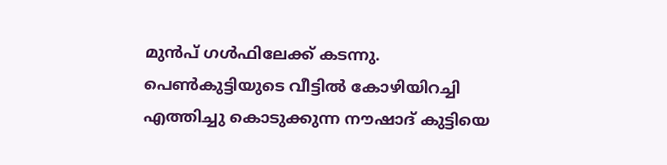മുൻപ് ഗൾഫിലേക്ക് കടന്നു. പെൺകുട്ടിയുടെ വീട്ടിൽ കോഴിയിറച്ചി എത്തിച്ചു കൊടുക്കുന്ന നൗഷാദ് കുട്ടിയെ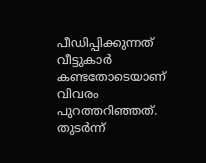പീഡിപ്പിക്കുന്നത് വീട്ടുകാർ കണ്ടതോടെയാണ് വിവരം പുറത്തറിഞ്ഞത്. തുടർന്ന്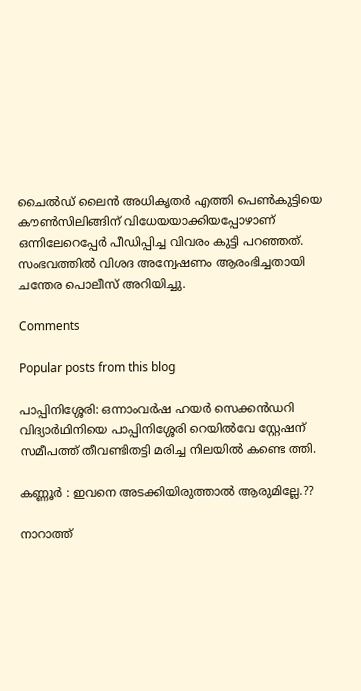ചൈൽഡ് ലൈൻ അധികൃതർ എത്തി പെൺകുട്ടിയെ കൗൺസിലിങ്ങിന് വിധേയയാക്കിയപ്പോഴാണ് ഒന്നിലേറെപ്പേർ പീഡിപ്പിച്ച വിവരം കുട്ടി പറഞ്ഞത്. സംഭവത്തിൽ വിശദ അന്വേഷണം ആരംഭിച്ചതായി ചന്തേര പൊലീസ് അറിയിച്ചു.

Comments

Popular posts from this blog

പാപ്പിനിശ്ശേരി: ഒന്നാംവർഷ ഹയർ സെക്കൻഡറി വിദ്യാർഥിനിയെ പാപ്പിനിശ്ശേരി റെയിൽവേ സ്റ്റേഷന് സമീപത്ത് തീവണ്ടിതട്ടി മരിച്ച നിലയിൽ കണ്ടെ ത്തി.

കണ്ണൂർ : ഇവനെ അടക്കിയിരുത്താൽ ആരുമില്ലേ.??

നാറാത്ത്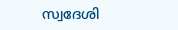സ്വദേശി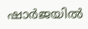ഷാർജയിൽ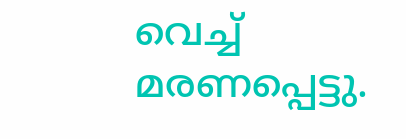വെച്ച് മരണപ്പെട്ടു.